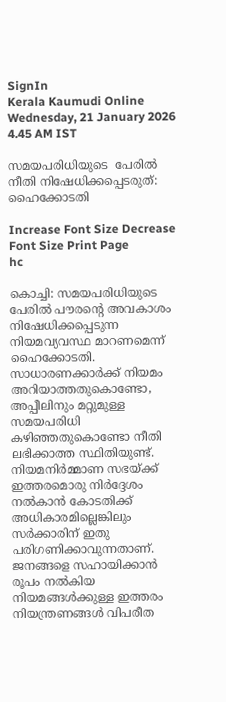SignIn
Kerala Kaumudi Online
Wednesday, 21 January 2026 4.45 AM IST

സമയപരിധിയുടെ  പേരിൽ  നീതി നിഷേധിക്കപ്പെടരുത്:  ഹൈക്കോടതി

Increase Font Size Decrease Font Size Print Page
hc

കൊച്ചി: സമയപരിധിയുടെ പേരിൽ പൗരന്റെ അവകാശം നിഷേധിക്കപ്പെടുന്ന നിയമവ്യവസ്ഥ മാറണമെന്ന് ഹൈക്കോടതി. സാധാരണക്കാർക്ക് നിയമം അറിയാത്തതുകൊണ്ടോ, അപ്പീലിനും മറ്റുമുള്ള സമയപരിധി കഴിഞ്ഞതുകൊണ്ടോ നീതി ലഭിക്കാത്ത സ്ഥിതിയുണ്ട്. നിയമനിർമ്മാണ സഭയ്‌ക്ക് ഇത്തരമൊരു നിർദ്ദേശം നൽകാൻ കോടതിക്ക് അധികാരമില്ലെങ്കിലും സർക്കാരിന് ഇതു പരിഗണിക്കാവുന്നതാണ്. ജനങ്ങളെ സഹായിക്കാൻ രൂപം നൽകിയ നിയമങ്ങൾക്കുള്ള ഇത്തരം നിയന്ത്രണങ്ങൾ വിപരീത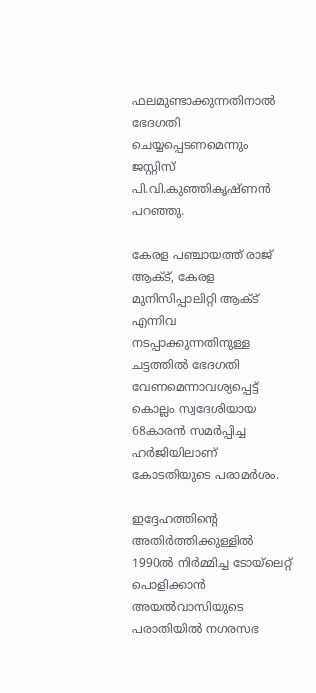ഫലമുണ്ടാക്കുന്നതിനാൽ ഭേദഗതി ചെയ്യപ്പെടണമെന്നും ജസ്റ്റിസ് പി.വി.കുഞ്ഞികൃഷ്ണൻ പറഞ്ഞു.

കേരള പഞ്ചായത്ത് രാജ് ആക്ട്, കേരള മുനിസിപ്പാലിറ്റി ആക്ട് എന്നിവ നടപ്പാക്കുന്നതിനുള്ള ചട്ടത്തിൽ ഭേദഗതി വേണമെന്നാവശ്യപ്പെട്ട് കൊല്ലം സ്വദേശിയായ 68കാരൻ സമർപ്പിച്ച ഹർജിയിലാണ് കോടതിയുടെ പരാമർശം.

ഇദ്ദേഹത്തിന്റെ അതിർത്തിക്കുള്ളിൽ 1990ൽ നിർമ്മിച്ച ടോയ്ലെറ്റ് പൊളിക്കാൻ അയൽവാസിയുടെ പരാതിയിൽ നഗരസഭ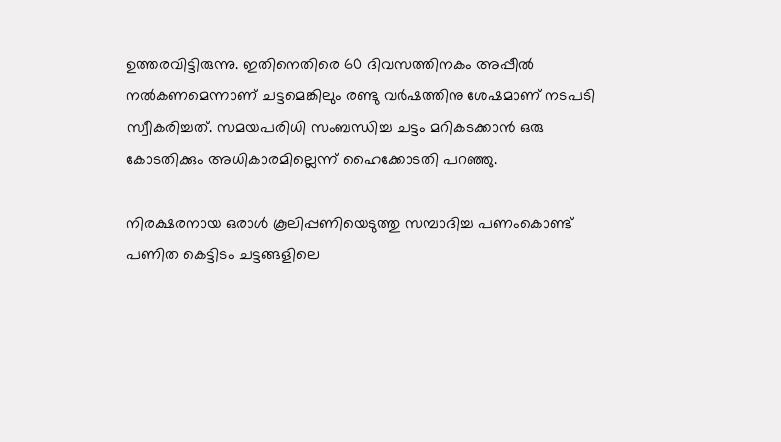ഉത്തരവിട്ടിരുന്നു. ഇതിനെതിരെ 60 ദിവസത്തിനകം അപ്പീൽ നൽകണമെന്നാണ് ചട്ടമെങ്കിലും രണ്ടു വർഷത്തിനു ശേഷമാണ് നടപടി സ്വീകരിച്ചത്. സമയപരിധി സംബന്ധിച്ച ചട്ടം മറികടക്കാൻ ഒരു കോടതിക്കും അധികാരമില്ലെന്ന് ഹൈക്കോടതി പറഞ്ഞു.

നിരക്ഷരനായ ഒരാൾ കൂലിപ്പണിയെടുത്തു സമ്പാദിച്ച പണംകൊണ്ട് പണിത കെട്ടിടം ചട്ടങ്ങളിലെ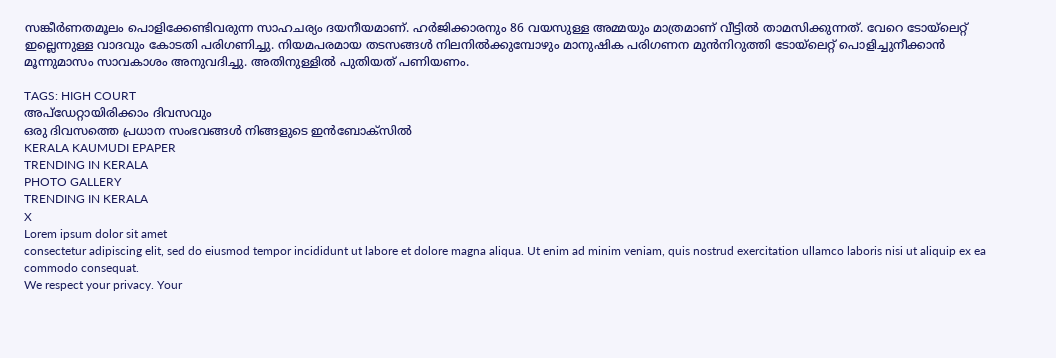സങ്കീർണതമൂലം പൊളിക്കേണ്ടിവരുന്ന സാഹചര്യം ദയനീയമാണ്. ഹർജിക്കാരനും 86 വയസുള്ള അമ്മയും മാത്രമാണ് വീട്ടിൽ താമസിക്കുന്നത്. വേറെ ടോയ്ലെറ്റ് ഇല്ലെന്നുള്ള വാദവും കോടതി പരിഗണിച്ചു. നിയമപരമായ തടസങ്ങൾ നിലനിൽക്കുമ്പോഴും മാനുഷിക പരിഗണന മുൻനിറുത്തി ടോയ്ലെറ്റ് പൊളിച്ചുനീക്കാൻ മൂന്നുമാസം സാവകാശം അനുവദിച്ചു. അതിനുള്ളിൽ പുതിയത് പണിയണം.

TAGS: HIGH COURT
അപ്ഡേറ്റായിരിക്കാം ദിവസവും
ഒരു ദിവസത്തെ പ്രധാന സംഭവങ്ങൾ നിങ്ങളുടെ ഇൻബോക്സിൽ
KERALA KAUMUDI EPAPER
TRENDING IN KERALA
PHOTO GALLERY
TRENDING IN KERALA
X
Lorem ipsum dolor sit amet
consectetur adipiscing elit, sed do eiusmod tempor incididunt ut labore et dolore magna aliqua. Ut enim ad minim veniam, quis nostrud exercitation ullamco laboris nisi ut aliquip ex ea commodo consequat.
We respect your privacy. Your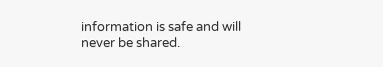information is safe and will never be shared.